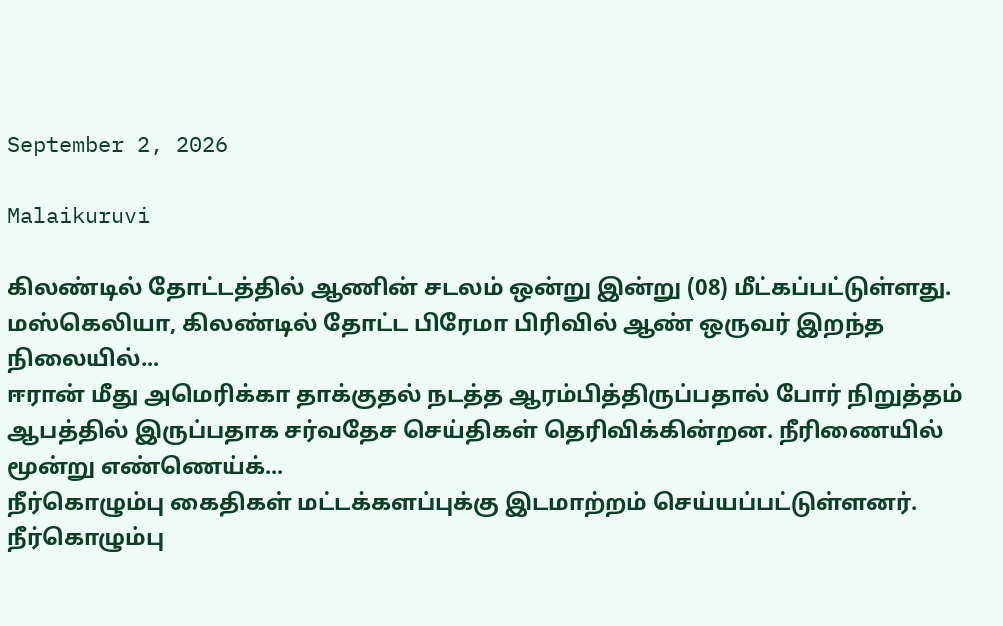September 2, 2026

Malaikuruvi

கிலண்டில் தோட்டத்தில் ஆணின் சடலம் ஒன்று இன்று (08) மீட்கப்பட்டுள்ளது. மஸ்கெலியா, கிலண்டில் தோட்ட பிரேமா பிரிவில் ஆண் ஒருவர் இறந்த நிலையில்...
ஈரான் மீது அமெரிக்கா தாக்குதல் நடத்த ஆரம்பித்திருப்பதால் போர் நிறுத்தம் ஆபத்தில் இருப்பதாக சர்வதேச செய்திகள் தெரிவிக்கின்றன. நீரிணையில் மூன்று எண்ணெய்க்...
நீர்கொழும்பு கைதிகள் மட்டக்களப்புக்கு இடமாற்றம் செய்யப்பட்டுள்ளனர். நீர்கொழும்பு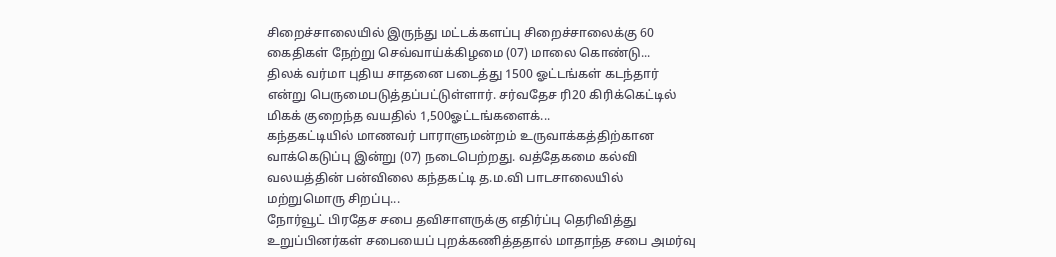சிறைச்சாலையில் இருந்து மட்டக்களப்பு சிறைச்சாலைக்கு 60 கைதிகள் நேற்று செவ்வாய்க்கிழமை (07) மாலை கொண்டு...
திலக் வர்மா புதிய சாதனை படைத்து 1500 ஓட்டங்கள் கடந்தார் என்று பெருமைபடுத்தப்பட்டுள்ளார். சர்வதேச ரி20 கிரிக்கெட்டில் மிகக் குறைந்த வயதில் 1,500ஓட்டங்களைக்...
கந்தகட்டியில் மாணவர் பாராளுமன்றம் உருவாக்கத்திற்கான வாக்கெடுப்பு இன்று (07) நடைபெற்றது. வத்தேகமை கல்வி வலயத்தின் பன்விலை கந்தகட்டி த.ம.வி பாடசாலையில் மற்றுமொரு சிறப்பு...
நோர்வூட் பிரதேச சபை தவிசாளருக்கு எதிர்ப்பு தெரிவித்து உறுப்பினர்கள் சபையைப் புறக்கணித்ததால் மாதாந்த சபை அமர்வு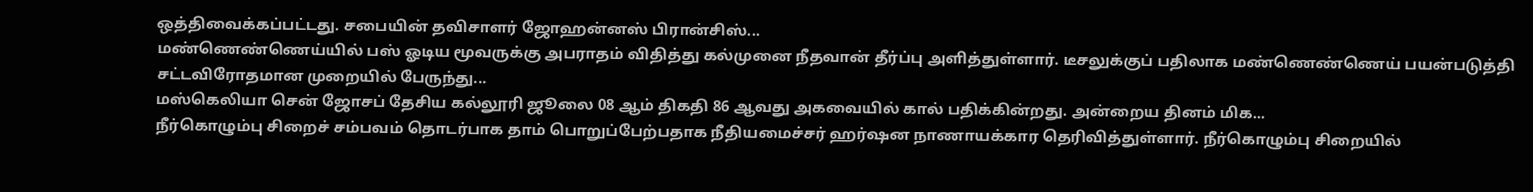ஒத்திவைக்கப்பட்டது. சபையின் தவிசாளர் ஜோஹன்னஸ் பிரான்சிஸ்...
மண்ணெண்ணெய்யில் பஸ் ஓடிய மூவருக்கு அபராதம் விதித்து கல்முனை நீதவான் தீர்ப்பு அளித்துள்ளார். டீசலுக்குப் பதிலாக மண்ணெண்ணெய் பயன்படுத்தி சட்டவிரோதமான முறையில் பேருந்து...
மஸ்கெலியா சென் ஜோசப் தேசிய கல்லூரி ஜூலை 08 ஆம் திகதி 86 ஆவது அகவையில் கால் பதிக்கின்றது. அன்றைய தினம் மிக...
நீர்கொழும்பு சிறைச் சம்பவம் தொடர்பாக தாம் பொறுப்பேற்பதாக நீதியமைச்சர் ஹர்ஷன நாணாயக்கார தெரிவித்துள்ளார். நீர்கொழும்பு சிறையில்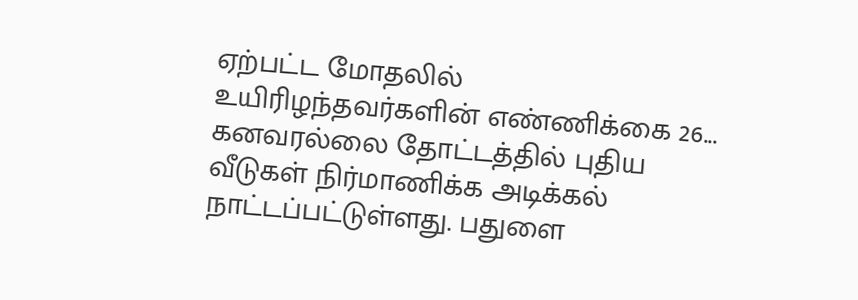ஏற்பட்ட மோதலில் உயிரிழந்தவர்களின் எண்ணிக்கை 26...
கனவரல்லை தோட்டத்தில் புதிய வீடுகள் நிர்மாணிக்க அடிக்கல் நாட்டப்பட்டுள்ளது. பதுளை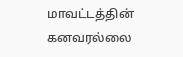மாவட்டத்தின் கனவரல்லை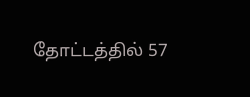தோட்டத்தில் 57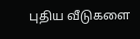புதிய வீடுகளை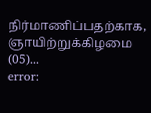நிர்மாணிப்பதற்காக, ஞாயிற்றுக்கிழமை (05)...
error: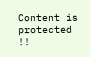Content is protected !!